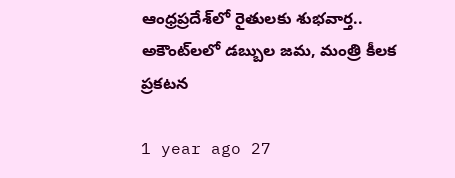ఆంధ్రప్రదేశ్‌లో రైతులకు శుభవార్త.. అకౌంట్‌లలో డబ్బుల జమ, మంత్రి కీలక ప్రకటన

1 year ago 27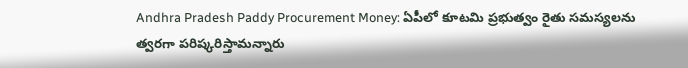Andhra Pradesh Paddy Procurement Money: ఏపీలో కూటమి ప్రభుత్వం రైతు సమస్యలను త్వరగా పరిష్కరిస్తామన్నారు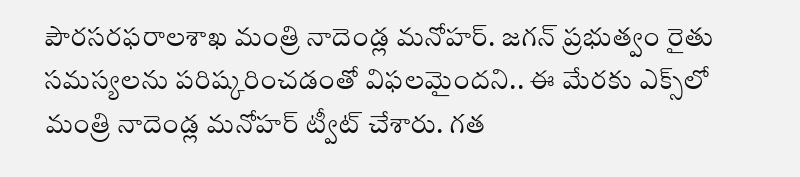పౌరసరఫరాలశాఖ మంత్రి నాదెండ్ల మనోహర్. జగన్ ప్రభుత్వం రైతు సమస్యలను పరిష్కరించడంతో విఫలమైందని.. ఈ మేరకు ఎక్స్‌లో మంత్రి నాదెండ్ల మనోహర్ ట్వీట్ చేశారు. గత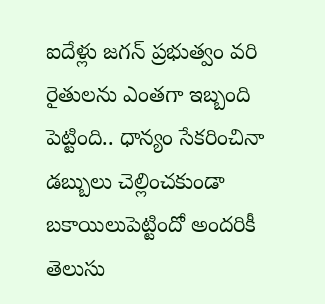ఐదేళ్లు జగన్ ప్రభుత్వం వరి రైతులను ఎంతగా ఇబ్బంది పెట్టింది.. ధాన్యం సేకరించినా డబ్బులు చెల్లించకుండా బకాయిలుపెట్టిందో అందరికీ తెలుసు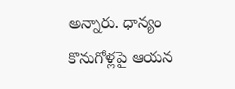అన్నారు. ధాన్యం కొనుగోళ్లపై ఆయన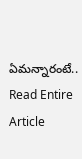ఏమన్నారంటే..
Read Entire Article